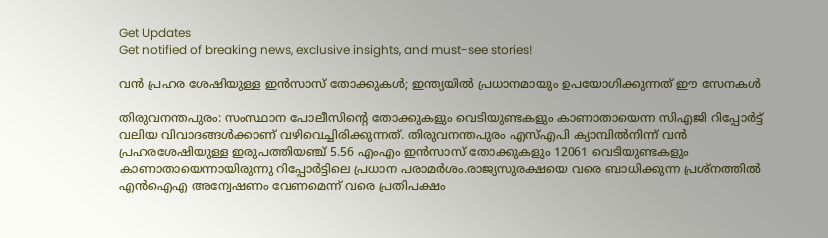Get Updates
Get notified of breaking news, exclusive insights, and must-see stories!

വന്‍ പ്രഹര ശേഷിയുള്ള ഇന്‍സാസ് തോക്കുകള്‍; ഇന്ത്യയില്‍ പ്രധാനമായും ഉപയോഗിക്കുന്നത് ഈ സേനകള്‍

തിരുവനന്തപുരം: സംസ്ഥാന പോലീസിന്‍റെ തോക്കുകളും വെടിയുണ്ടകളും കാണാതായെന്ന സിഎജി റിപ്പോര്‍ട്ട് വലിയ വിവാദങ്ങള്‍ക്കാണ് വഴിവെച്ചിരിക്കുന്നത്. തിരുവനന്തപുരം എസ്എപി ക്യാമ്പില്‍നിന്ന് വന്‍ പ്രഹരശേഷിയുള്ള ഇരുപത്തിയഞ്ച് 5.56 എംഎം ഇന്‍സാസ് തോക്കുകളും 12061 വെടിയുണ്ടകളും കാണാതായെന്നായിരുന്നു റിപ്പോര്‍ട്ടിലെ പ്രധാന പരാമര്‍ശം.രാജ്യസുരക്ഷയെ വരെ ബാധിക്കുന്ന പ്രശ്നത്തില്‍ എന്‍ഐഎ അന്വേഷണം വേണമെന്ന് വരെ പ്രതിപക്ഷം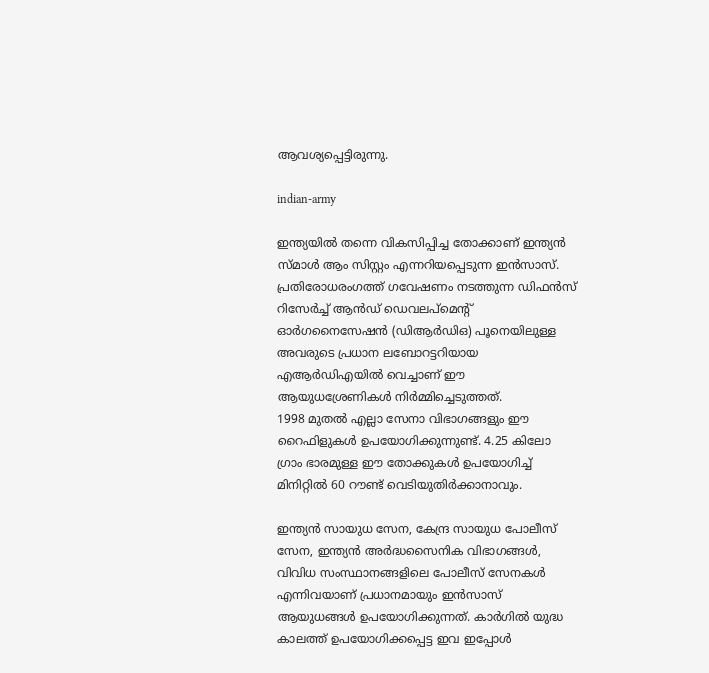ആവശ്യപ്പെട്ടിരുന്നു.

indian-army

ഇന്ത്യയിൽ തന്നെ വികസിപ്പിച്ച തോക്കാണ് ഇന്ത്യൻ സ്മാൾ ആം സിസ്റ്റം എന്നറിയപ്പെടുന്ന ഇൻസാസ്. പ്രതിരോധരംഗത്ത് ഗവേഷണം നടത്തുന്ന ഡിഫൻസ് റിസേർച്ച് ആൻഡ് ഡെവലപ്‌മെന്റ് ഓർഗനൈസേഷൻ (ഡിആർഡിഒ) പൂനെയിലുള്ള അവരുടെ പ്രധാന ലബോറട്ടറിയായ എആർഡിഎയിൽ വെച്ചാണ് ഈ ആയുധശ്രേണികള്‍ നിര്‍മ്മിച്ചെടുത്തത്.
1998 മുതൽ എല്ലാ സേനാ വിഭാഗങ്ങളും ഈ റൈഫിളുകള്‍ ഉപയോഗിക്കുന്നുണ്ട്. 4.25 കിലോ ഗ്രാം ഭാരമുള്ള ഈ തോക്കുകള്‍ ഉപയോഗിച്ച് മിനിറ്റില്‍ 60 റൗണ്ട് വെടിയുതിര്‍ക്കാനാവും.

ഇന്ത്യൻ സായുധ സേന, കേന്ദ്ര സായുധ പോലീസ് സേന, ഇന്ത്യൻ അർദ്ധസൈനിക വിഭാഗങ്ങൾ, വിവിധ സംസ്ഥാനങ്ങളിലെ പോലീസ് സേനകള്‍ എന്നിവയാണ് പ്രധാനമായും ഇന്‍സാസ് ആയുധങ്ങള്‍ ഉപയോഗിക്കുന്നത്. കാർഗിൽ യുദ്ധ കാലത്ത് ഉപയോഗിക്കപ്പെട്ട ഇവ ഇപ്പോൾ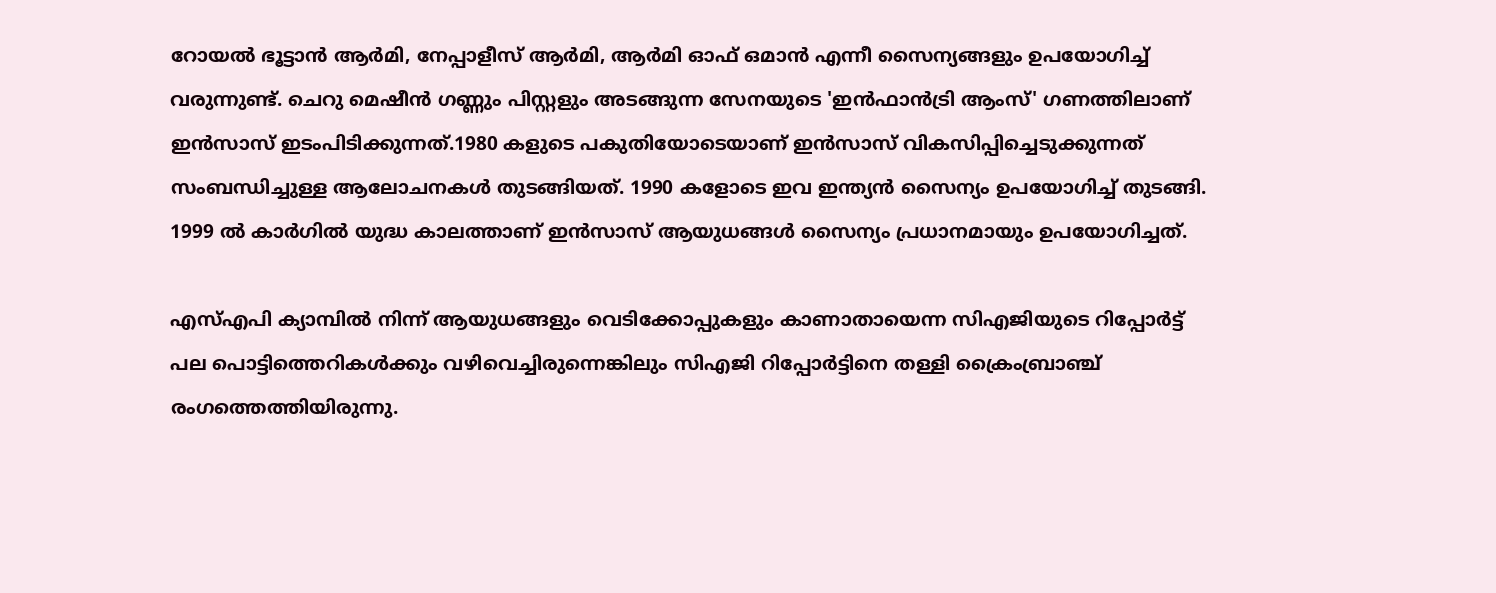റോയൽ ഭൂട്ടാൻ ആർമി, നേപ്പാളീസ് ആർമി, ആർമി ഓഫ് ഒമാൻ എന്നീ സൈന്യങ്ങളും ഉപയോഗിച്ച് വരുന്നുണ്ട്. ചെറു മെഷീൻ ഗണ്ണും പിസ്റ്റളും അടങ്ങുന്ന സേനയുടെ 'ഇൻഫാൻട്രി ആംസ്' ഗണത്തിലാണ് ഇന്‍സാസ് ഇടംപിടിക്കുന്നത്.1980 കളുടെ പകുതിയോടെയാണ് ഇന്‍സാസ് വികസിപ്പിച്ചെടുക്കുന്നത് സംബന്ധിച്ചുള്ള ആലോചനകള്‍ തുടങ്ങിയത്. 1990 കളോടെ ഇവ ഇന്ത്യന്‍ സൈന്യം ഉപയോഗിച്ച് തുടങ്ങി. 1999 ല്‍ കാര്‍ഗില്‍ യുദ്ധ കാലത്താണ് ഇന്‍സാസ് ആയുധങ്ങള്‍ സൈന്യം പ്രധാനമായും ഉപയോഗിച്ചത്.

എസ്എപി ക്യാമ്പില്‍ നിന്ന് ആയുധങ്ങളും വെടിക്കോപ്പുകളും കാണാതായെന്ന സിഎജിയുടെ റിപ്പോര്‍ട്ട് പല പൊട്ടിത്തെറികള്‍ക്കും വഴിവെച്ചിരുന്നെങ്കിലും സിഎജി റിപ്പോര്‍ട്ടിനെ തള്ളി ക്രൈംബ്രാഞ്ച് രംഗത്തെത്തിയിരുന്നു.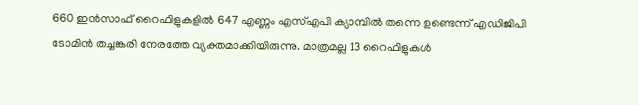660 ഇന്‍സാഫ് റൈഫിളുകളില്‍ 647 എണ്ണം എസ്എപി ക്യാമ്പില്‍ തന്നെ ഉണ്ടെന്ന് എഡിജിപി ടോമിന്‍ തച്ചങ്കരി നേരത്തേ വ്യക്തമാക്കിയിരുന്നു. മാത്രമല്ല 13 റൈഫിളുകള്‍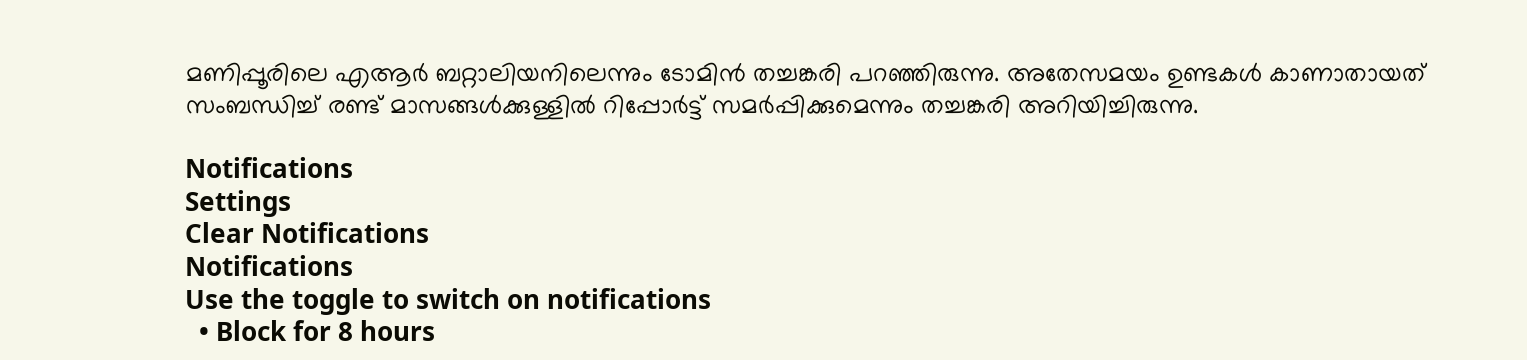മണിപ്പൂരിലെ എആര്‍ ബറ്റാലിയനിലെന്നും ടോമിന്‍ തച്ചങ്കരി പറഞ്ഞിരുന്നു. അതേസമയം ഉണ്ടകള്‍ കാണാതായത് സംബന്ധിച്ച് രണ്ട് മാസങ്ങള്‍ക്കുള്ളില്‍ റിപ്പോര്‍ട്ട് സമര്‍പ്പിക്കുമെന്നും തച്ചങ്കരി അറിയിച്ചിരുന്നു.

Notifications
Settings
Clear Notifications
Notifications
Use the toggle to switch on notifications
  • Block for 8 hours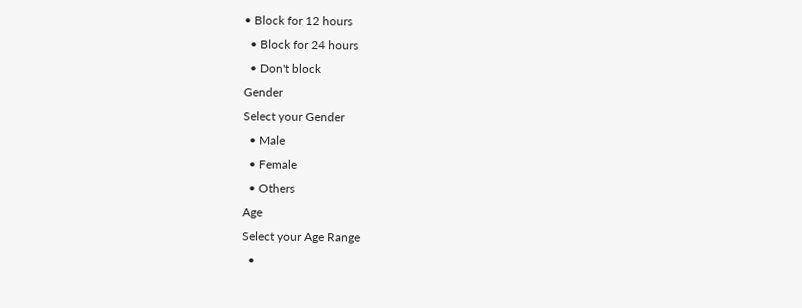• Block for 12 hours
  • Block for 24 hours
  • Don't block
Gender
Select your Gender
  • Male
  • Female
  • Others
Age
Select your Age Range
  •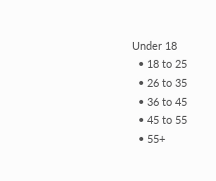Under 18
  • 18 to 25
  • 26 to 35
  • 36 to 45
  • 45 to 55
  • 55+